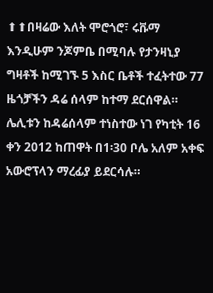⬆⬆በዛሬው እለት ሞሮጎሮ፣ ሩቩማ እንዲሁም ንጆምቤ በሚባሉ የታንዛኒያ ግዛቶች ከሚገኙ 5 እስር ቤቶች ተፈትተው 77 ዜጎቻችን ዳሬ ሰላም ከተማ ደርሰዋል። ሌሊቱን ከዳሬሰላም ተነስተው ነገ የካቲት 16 ቀን 2012 ከጠዋት በ1፡30 ቦሌ አለም አቀፍ አውሮፕላን ማረፊያ ይደርሳሉ።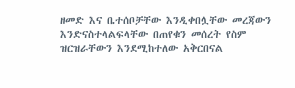ዘመድ እና ቤተሰቦቻቸው እንዲቀበሏቸው መረጃውን እንድናስተላልፍላቸው በጠየቁን መሰረት የስም ዝርዝራቸውን እንደሚከተለው አቅርበናል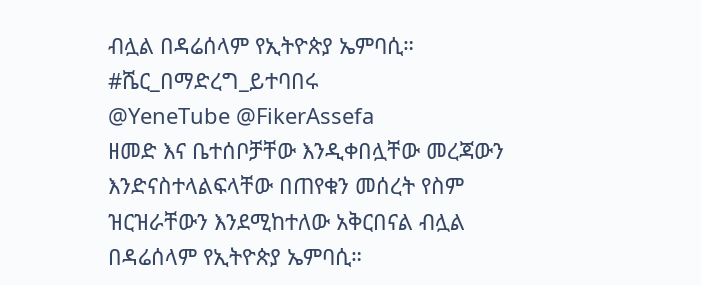ብሏል በዳሬሰላም የኢትዮጵያ ኤምባሲ።
#ሼር_በማድረግ_ይተባበሩ
@YeneTube @FikerAssefa
ዘመድ እና ቤተሰቦቻቸው እንዲቀበሏቸው መረጃውን እንድናስተላልፍላቸው በጠየቁን መሰረት የስም ዝርዝራቸውን እንደሚከተለው አቅርበናል ብሏል በዳሬሰላም የኢትዮጵያ ኤምባሲ።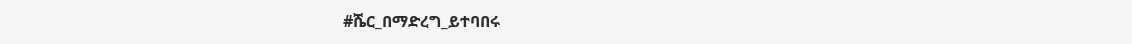#ሼር_በማድረግ_ይተባበሩ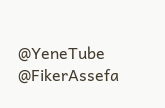@YeneTube @FikerAssefa